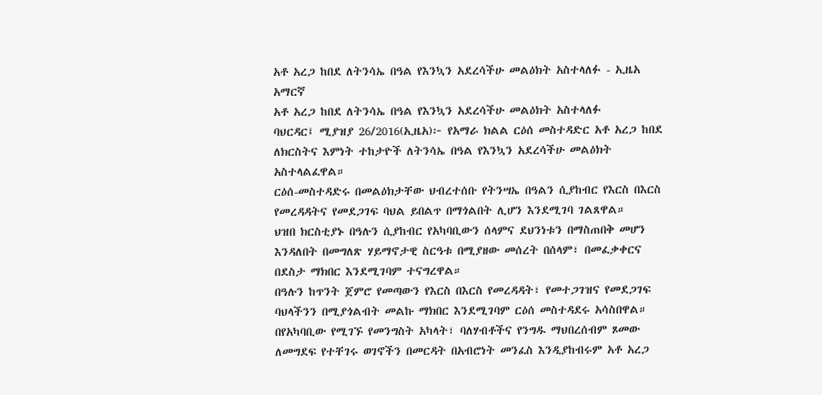አቶ አረጋ ከበደ ለትንሳኤ በዓል የእንኳን አደረሳችሁ መልዕክት አስተላለፉ - ኢዜአ አማርኛ
አቶ አረጋ ከበደ ለትንሳኤ በዓል የእንኳን አደረሳችሁ መልዕክት አስተላለፉ
ባህርዳር፤ ሚያዝያ 26/2016(ኢዜአ)፦ የአማራ ክልል ርዕሰ መስተዳድር አቶ አረጋ ከበደ ለክርስትና እምነት ተከታዮች ለትንሳኤ በዓል የእንኳን አደረሳችሁ መልዕክት አስተላልፈዋል።
ርዕሰ-መስተዳድሩ በመልዕክታቸው ህብረተሰቡ የትንሣኤ በዓልን ሲያከብር የእርስ በእርስ የመረዳዳትና የመደጋገፍ ባህል ይበልጥ በማጎልበት ሊሆን እንደሚገባ ገልጸዋል።
ህዝበ ክርስቲያኑ በዓሉን ሲያከብር የአካባቢውን ሰላምና ደህንነቱን በማስጠበቅ መሆን እንዳለበት በመግለጽ ሃይማኖታዊ ስርዓቱ በሚያዘው መሰረት በሰላም፣ በመፈቃቀርና በደስታ ማክበር እንደሚገባም ተናግረዋል።
በዓሉን ከጥንት ጀምሮ የመጣውን የእርስ በእርስ የመረዳዳት፣ የመተጋገዝና የመደጋገፍ ባህላችንን በሚያጎልብት መልኩ ማክበር እንደሚገባም ርዕሰ መስተዳደሩ አሳስበዋል።
በየአካባቢው የሚገኙ የመንግስት አካላት፣ ባለሃብቶችና የንግዱ ማህበረሰብም ጾመው ለመግደፍ የተቸገሩ ወገኖችን በመርዳት በአብሮነት መንፈስ እንዲያከብሩም አቶ አረጋ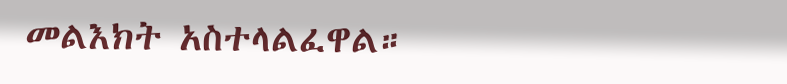መልእክት አስተላልፈዋል።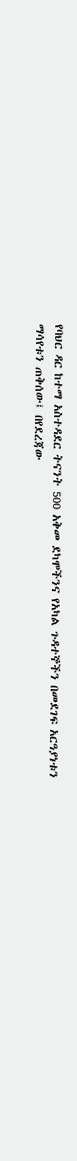የባህር ዳር ከተማ አስተዳደር ትናንት 500 አቅመ ደካሞችንና የአካል ጉዳተኞችን በመደገፍ አርዓያነቱን ማሳየቱን ጠቅሰው፤ በየደረጃው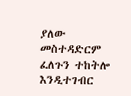ያለው መስተዳድርም ፈለጉን ተከትሎ እንዲተገብር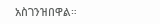አስገንዝበዋል።